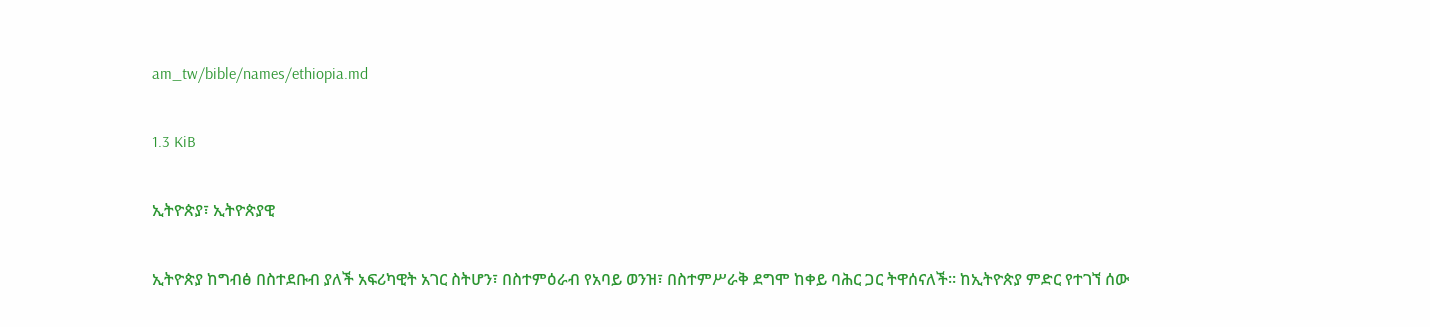am_tw/bible/names/ethiopia.md

1.3 KiB

ኢትዮጵያ፣ ኢትዮጵያዊ

ኢትዮጵያ ከግብፅ በስተደቡብ ያለች አፍሪካዊት አገር ስትሆን፣ በስተምዕራብ የአባይ ወንዝ፣ በስተምሥራቅ ደግሞ ከቀይ ባሕር ጋር ትዋሰናለች። ከኢትዮጵያ ምድር የተገኘ ሰው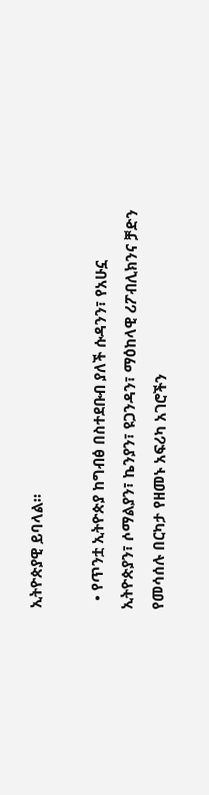ኢትዮጵያዊ ይባላል።

  • የጥንቷ ኢትዮጵያ ከግብፅ በስተደቡብ ያለች ሱዳንን፣ የአሁኗ ኢትዮጵያን፣ ሶማልያን፣ ኬንያን፣ ዩጋንዳን፣ ማዕከላዊ ሪፖብሊክንና ቻድን የመሳሰሉ በርካታ የዘመኑ አፍሪካ አገሮችን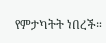የምታካትት ነበረች።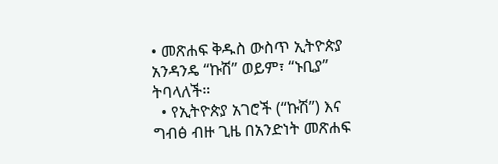• መጽሐፍ ቅዱስ ውስጥ ኢትዮጵያ አንዳንዴ “ኩሽ” ወይም፣ “ኑቢያ” ትባላለች።
  • የኢትዮጵያ አገሮች (“ኩሽ”) እና ግብፅ ብዙ ጊዜ በአንድነት መጽሐፍ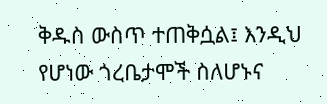ቅዱስ ውስጥ ተጠቅሷል፤ እንዲህ የሆነው ጎረቤታሞች ስለሆኑና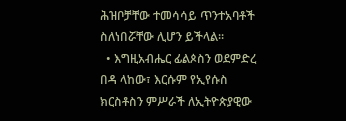ሕዝቦቻቸው ተመሳሳይ ጥንተአባቶች ስለነበሯቸው ሊሆን ይችላል።
  • እግዚአብሔር ፊልጶስን ወደምድረ በዳ ላከው፣ እርሱም የኢየሱስ ክርስቶስን ምሥራች ለኢትዮጵያዊው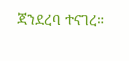ጃንደረባ ተናገረ።